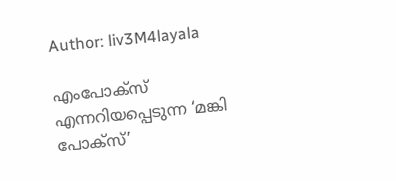Author: liv3M4layala

എംപോക്സ് എന്നറിയപ്പെടുന്ന ‘മങ്കി പോക്സ്’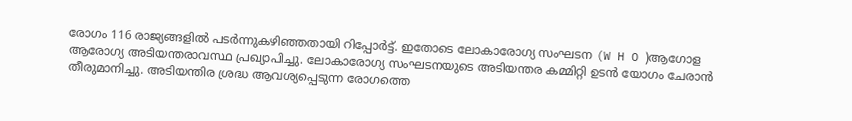രോഗം 116 രാജ്യങ്ങളിൽ പടർന്നുകഴിഞ്ഞതായി റിപ്പോർട്ട്. ഇതോടെ ലോകാരോഗ്യ സംഘടന (W H O )ആഗോള ആരോഗ്യ അടിയന്തരാവസ്ഥ പ്രഖ്യാപിച്ചു. ലോകാരോഗ്യ സംഘടനയുടെ അടിയന്തര കമ്മിറ്റി ഉടൻ യോഗം ചേരാൻ തീരുമാനിച്ചു. അടിയന്തിര ശ്രദ്ധ ആവശ്യപ്പെടുന്ന രോഗത്തെ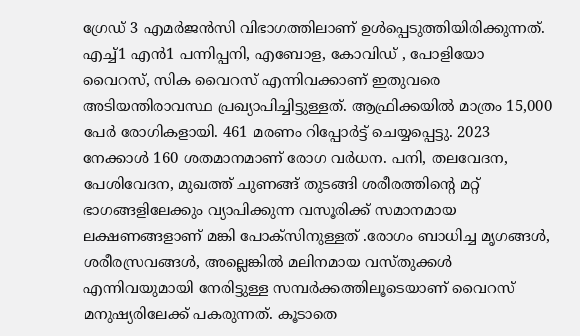ഗ്രേഡ് 3 എമർജൻസി വിഭാഗത്തിലാണ് ഉൾപ്പെടുത്തിയിരിക്കുന്നത്. എച്ച്1 എൻ1 പന്നിപ്പനി, എബോള, കോവിഡ് , പോളിയോ വൈറസ്, സിക വൈറസ് എന്നിവക്കാണ് ഇതുവരെ അടിയന്തിരാവസ്ഥ പ്രഖ്യാപിച്ചിട്ടുള്ളത്. ആഫ്രിക്കയിൽ മാത്രം 15,000 പേർ രോഗികളായി. 461 മരണം റിപ്പോർട്ട് ചെയ്യപ്പെട്ടു. 2023 നേക്കാൾ 160 ശതമാനമാണ് രോഗ വർധന. പനി, തലവേദന, പേശിവേദന, മുഖത്ത് ചുണങ്ങ് തുടങ്ങി ശരീരത്തിൻ്റെ മറ്റ് ഭാഗങ്ങളിലേക്കും വ്യാപിക്കുന്ന വസൂരിക്ക് സമാനമായ ലക്ഷണങ്ങളാണ് മങ്കി പോക്‌സിനുള്ളത് .രോഗം ബാധിച്ച മൃഗങ്ങൾ, ശരീരസ്രവങ്ങൾ, അല്ലെങ്കിൽ മലിനമായ വസ്തുക്കൾ എന്നിവയുമായി നേരിട്ടുള്ള സമ്പർക്കത്തിലൂടെയാണ് വൈറസ് മനുഷ്യരിലേക്ക് പകരുന്നത്. കൂടാതെ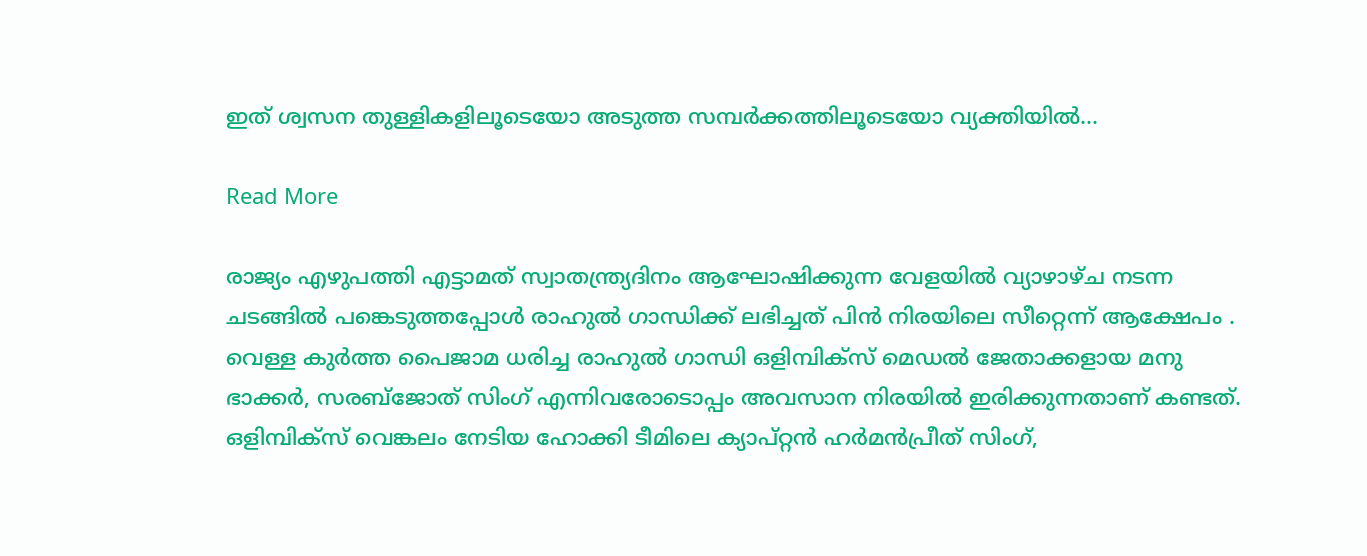ഇത് ശ്വസന തുള്ളികളിലൂടെയോ അടുത്ത സമ്പർക്കത്തിലൂടെയോ വ്യക്തിയിൽ…

Read More

രാജ്യം എഴുപത്തി എട്ടാമത് സ്വാതന്ത്ര്യദിനം ആഘോഷിക്കുന്ന വേളയിൽ വ്യാഴാഴ്ച നടന്ന ചടങ്ങിൽ പങ്കെടുത്തപ്പോൾ രാഹുൽ ഗാന്ധിക്ക് ലഭിച്ചത് പിൻ നിരയിലെ സീറ്റെന്ന് ആക്ഷേപം . വെള്ള കുർത്ത പൈജാമ ധരിച്ച രാഹുൽ ഗാന്ധി ഒളിമ്പിക്‌സ് മെഡൽ ജേതാക്കളായ മനു ഭാക്കർ, സരബ്‌ജോത് സിംഗ് എന്നിവരോടൊപ്പം അവസാന നിരയിൽ ഇരിക്കുന്നതാണ് കണ്ടത്. ഒളിമ്പിക്‌സ് വെങ്കലം നേടിയ ഹോക്കി ടീമിലെ ക്യാപ്റ്റൻ ഹർമൻപ്രീത് സിംഗ്,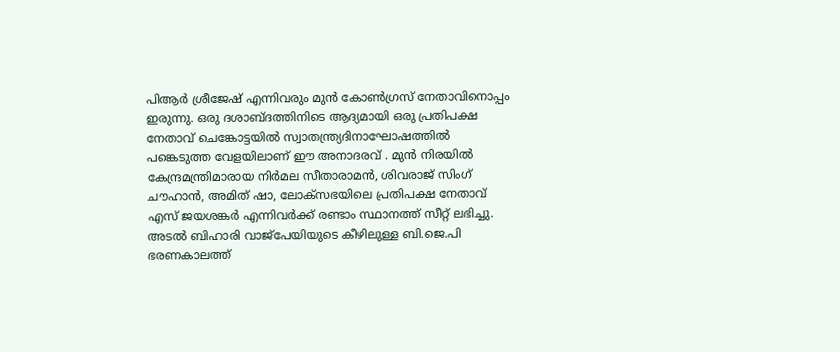പിആർ ശ്രീജേഷ് എന്നിവരും മുൻ കോൺഗ്രസ് നേതാവിനൊപ്പം ഇരുന്നു. ഒരു ദശാബ്ദത്തിനിടെ ആദ്യമായി ഒരു പ്രതിപക്ഷ നേതാവ് ചെങ്കോട്ടയിൽ സ്വാതന്ത്ര്യദിനാഘോഷത്തിൽ പങ്കെടുത്ത വേളയിലാണ് ഈ അനാദരവ് . മുൻ നിരയിൽ കേന്ദ്രമന്ത്രിമാരായ നിർമല സീതാരാമൻ, ശിവരാജ് സിംഗ് ചൗഹാൻ, അമിത് ഷാ, ലോക്‌സഭയിലെ പ്രതിപക്ഷ നേതാവ് എസ് ജയശങ്കർ എന്നിവർക്ക് രണ്ടാം സ്ഥാനത്ത് സീറ്റ് ലഭിച്ചു. അടൽ ബിഹാരി വാജ്‌പേയിയുടെ കീഴിലുള്ള ബി.ജെ.പി ഭരണകാലത്ത്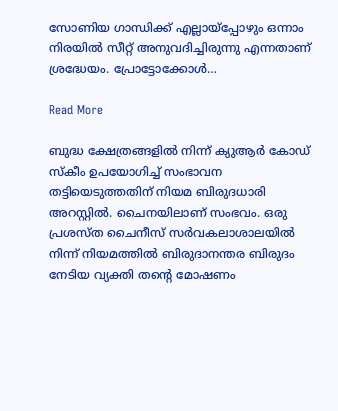സോണിയ ഗാന്ധിക്ക് എല്ലായ്‌പ്പോഴും ഒന്നാം നിരയിൽ സീറ്റ് അനുവദിച്ചിരുന്നു എന്നതാണ് ശ്രദ്ധേയം. പ്രോട്ടോക്കോള്‍…

Read More

ബുദ്ധ ക്ഷേത്രങ്ങളിൽ നിന്ന് ക്യുആർ കോഡ് സ്കീം ഉപയോഗിച്ച് സംഭാവന തട്ടിയെടുത്തതിന് നിയമ ബിരുദധാരി അറസ്റ്റിൽ. ചൈനയിലാണ് സംഭവം. ഒരു പ്രശസ്ത ചൈനീസ് സർവകലാശാലയിൽ നിന്ന് നിയമത്തിൽ ബിരുദാനന്തര ബിരുദം നേടിയ വ്യക്തി തൻ്റെ മോഷണം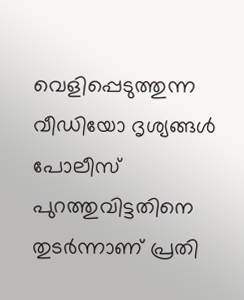വെളിപ്പെടുത്തുന്ന വീഡിയോ ദൃശ്യങ്ങൾ പോലീസ് പുറത്തുവിട്ടതിനെ തുടർന്നാണ് പ്രതി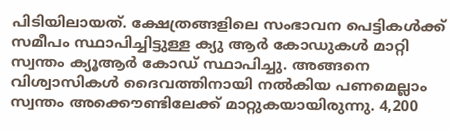പിടിയിലായത്. ക്ഷേത്രങ്ങളിലെ സംഭാവന പെട്ടികൾക്ക് സമീപം സ്ഥാപിച്ചിട്ടുള്ള ക്യു ആർ കോഡുകൾ മാറ്റി സ്വന്തം ക്യൂആർ കോഡ് സ്ഥാപിച്ചു. അങ്ങനെ വിശ്വാസികള്‍ ദൈവത്തിനായി നല്‍കിയ പണമെല്ലാം സ്വന്തം അക്കൌണ്ടിലേക്ക് മാറ്റുകയായിരുന്നു. 4,200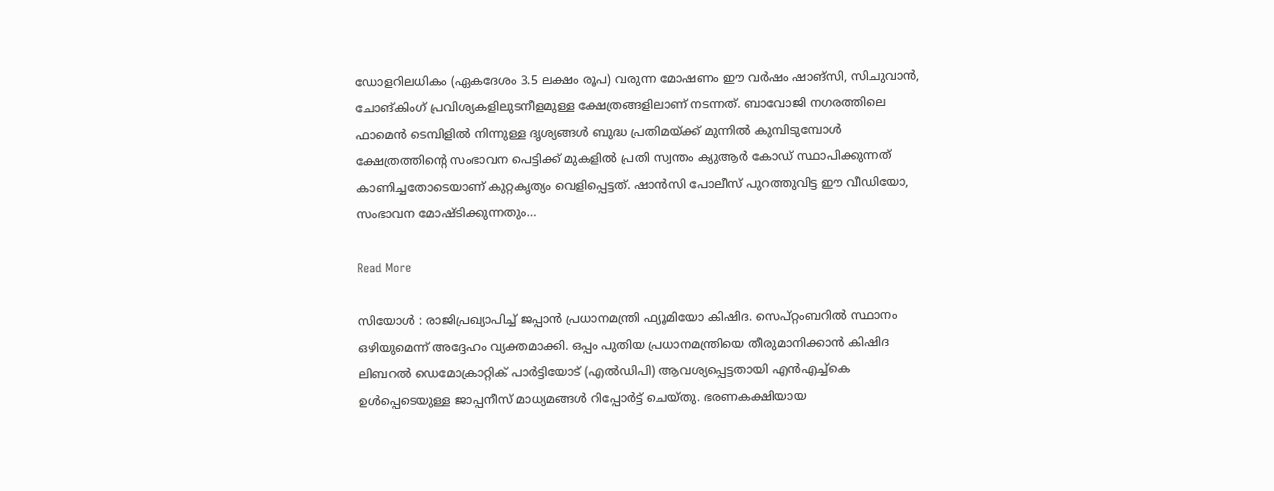ഡോളറിലധികം (ഏകദേശം 3.5 ലക്ഷം രൂപ) വരുന്ന മോഷണം ഈ വർഷം ഷാങ്‌സി, സിചുവാൻ, ചോങ്‌കിംഗ് പ്രവിശ്യകളിലുടനീളമുള്ള ക്ഷേത്രങ്ങളിലാണ് നടന്നത്. ബാവോജി നഗരത്തിലെ ഫാമെൻ ടെമ്പിളിൽ നിന്നുള്ള ദൃശ്യങ്ങൾ ബുദ്ധ പ്രതിമയ്ക്ക് മുന്നിൽ കുമ്പിടുമ്പോൾ ക്ഷേത്രത്തിൻ്റെ സംഭാവന പെട്ടിക്ക് മുകളിൽ പ്രതി സ്വന്തം ക്യുആർ കോഡ് സ്ഥാപിക്കുന്നത് കാണിച്ചതോടെയാണ് കുറ്റകൃത്യം വെളിപ്പെട്ടത്. ഷാൻസി പോലീസ് പുറത്തുവിട്ട ഈ വീഡിയോ, സംഭാവന മോഷ്ടിക്കുന്നതും…

Read More

സിയോൾ : രാജിപ്രഖ്യാപിച്ച് ജപ്പാൻ പ്രധാനമന്ത്രി ഫ്യൂമിയോ കിഷിദ. സെപ്റ്റംബറിൽ സ്ഥാനം ഒഴിയുമെന്ന് അദ്ദേഹം വ്യക്തമാക്കി. ഒപ്പം പുതിയ പ്രധാനമന്ത്രിയെ തീരുമാനിക്കാൻ കിഷിദ ലിബറൽ ഡെമോക്രാറ്റിക് പാർട്ടിയോട് (എൽഡിപി) ആവശ്യപ്പെട്ടതായി എൻഎച്ച്കെ ഉൾപ്പെടെയുള്ള ജാപ്പനീസ് മാധ്യമങ്ങൾ റിപ്പോർട്ട് ചെയ്തു. ഭരണകക്ഷിയായ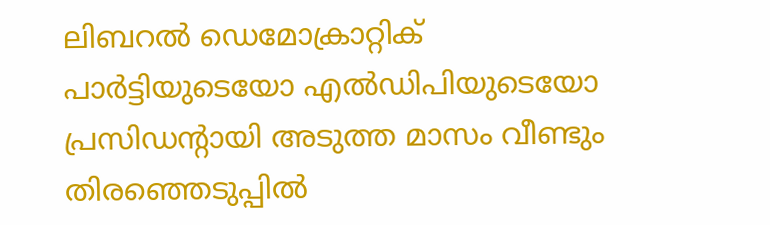ലിബറൽ ഡെമോക്രാറ്റിക് പാർട്ടിയുടെയോ എൽഡിപിയുടെയോ പ്രസിഡൻ്റായി അടുത്ത മാസം വീണ്ടും തിരഞ്ഞെടുപ്പിൽ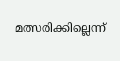മത്സരിക്കില്ലെന്ന്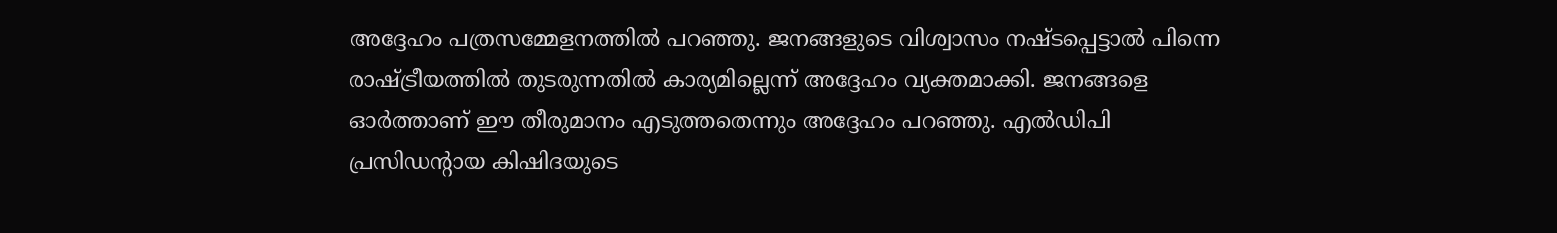അദ്ദേഹം പത്രസമ്മേളനത്തിൽ പറഞ്ഞു. ജനങ്ങളുടെ വിശ്വാസം നഷ്ടപ്പെട്ടാൽ പിന്നെ രാഷ്ട്രീയത്തിൽ തുടരുന്നതിൽ കാര്യമില്ലെന്ന് അദ്ദേഹം വ്യക്തമാക്കി. ജനങ്ങളെ ഓർത്താണ് ഈ തീരുമാനം എടുത്തതെന്നും അദ്ദേഹം പറഞ്ഞു. എൽഡിപി പ്രസിഡൻ്റായ കിഷിദയുടെ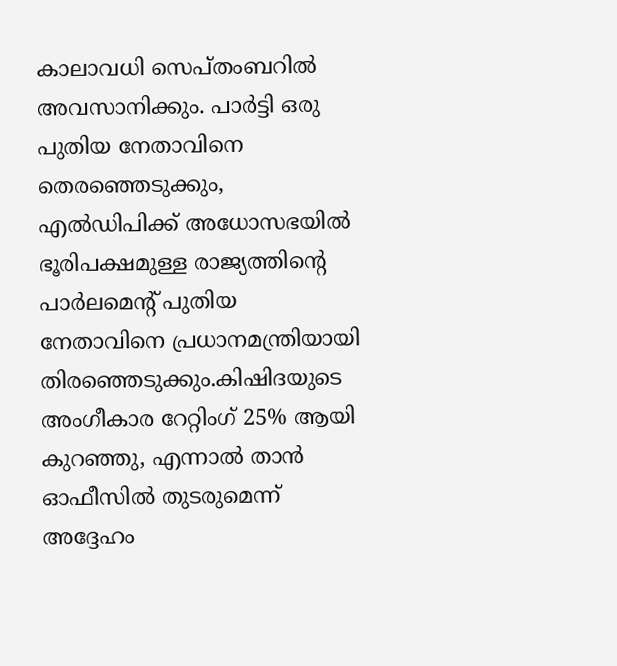കാലാവധി സെപ്തംബറിൽ അവസാനിക്കും. പാർട്ടി ഒരു പുതിയ നേതാവിനെ തെരഞ്ഞെടുക്കും, എൽഡിപിക്ക് അധോസഭയിൽ ഭൂരിപക്ഷമുള്ള രാജ്യത്തിൻ്റെ പാർലമെൻ്റ് പുതിയ നേതാവിനെ പ്രധാനമന്ത്രിയായി തിരഞ്ഞെടുക്കും.കിഷിദയുടെ അംഗീകാര റേറ്റിംഗ് 25% ആയി കുറഞ്ഞു, എന്നാൽ താൻ ഓഫീസിൽ തുടരുമെന്ന് അദ്ദേഹം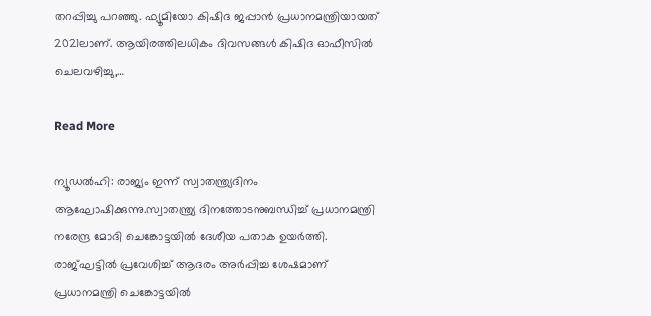തറപ്പിച്ചു പറഞ്ഞു. ഫ്യൂമിയോ കിഷിദ ജപ്പാൻ പ്രധാനമന്ത്രിയായത് 2021ലാണ്. ആയിരത്തിലധികം ദിവസങ്ങൾ കിഷിദ ഓഫീസിൽ ചെലവഴിച്ചു,…

Read More

ന്യൂഡൽഹി: രാജ്യം ഇന്ന് സ്വാതന്ത്ര്യദിനം ആഘോഷിക്കുന്നു.സ്വാതന്ത്ര്യ ദിനത്തോടനുബന്ധിച്ച് പ്രധാനമന്ത്രി നരേന്ദ്ര മോദി ചെങ്കോട്ടയിൽ ദേശീയ പതാക ഉയർത്തി. രാജ്ഘട്ടിൽ പ്രവേശിച്ച് ആദരം അർപ്പിച്ച ശേഷമാണ് പ്രധാനമന്ത്രി ചെങ്കോട്ടയിൽ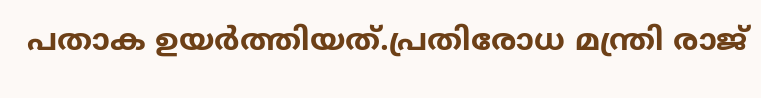പതാക ഉയർത്തിയത്.പ്രതിരോധ മന്ത്രി രാജ്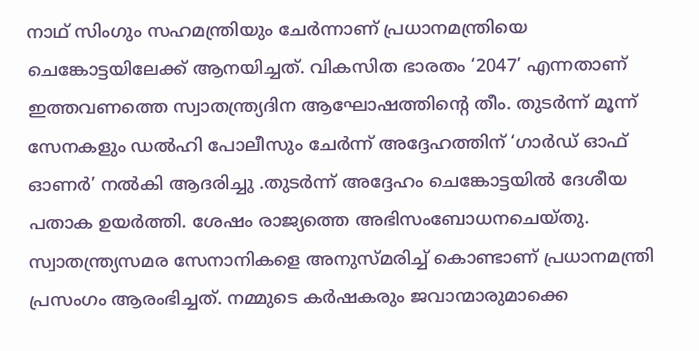നാഥ്‌ സിംഗും സഹമന്ത്രിയും ചേർന്നാണ് പ്രധാനമന്ത്രിയെ ചെങ്കോട്ടയിലേക്ക് ആനയിച്ചത്. വികസിത ഭാരതം ‘2047’ എന്നതാണ് ഇത്തവണത്തെ സ്വാതന്ത്ര്യദിന ആഘോഷത്തിന്‍റെ തീം. തുടർന്ന് മൂന്ന് സേനകളും ഡൽഹി പോലീസും ചേർന്ന് അദ്ദേഹത്തിന് ‘ഗാർഡ് ഓഫ് ഓണർ’ നൽകി ആദരിച്ചു .തുടർന്ന് അദ്ദേഹം ചെങ്കോട്ടയിൽ ദേശീയ പതാക ഉയർത്തി. ശേഷം രാജ്യത്തെ അഭിസംബോധനചെയ്തു. സ്വാതന്ത്ര്യസമര സേനാനികളെ അനുസ്മരിച്ച് കൊണ്ടാണ് പ്രധാനമന്ത്രി പ്രസംഗം ആരംഭിച്ചത്. നമ്മുടെ കർഷകരും ജവാന്മാരുമാക്കെ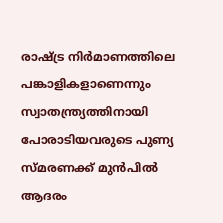രാഷ്ട്ര നിർമാണത്തിലെ പങ്കാളികളാണെന്നും സ്വാതന്ത്ര്യത്തിനായി പോരാടിയവരുടെ പുണ്യ സ്മരണക്ക് മുൻപിൽ ആദരം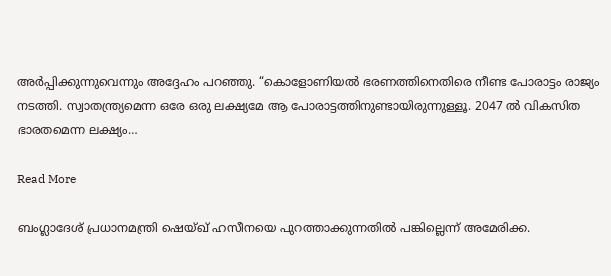അര്‍പ്പിക്കുന്നുവെന്നും അദ്ദേഹം പറഞ്ഞു. “കൊളോണിയൽ ഭരണത്തിനെതിരെ നീണ്ട പോരാട്ടം രാജ്യം നടത്തി. സ്വാതന്ത്ര്യമെന്ന ഒരേ ഒരു ലക്ഷ്യമേ ആ പോരാട്ടത്തിനുണ്ടായിരുന്നുള്ളൂ. 2047 ൽ വികസിത ഭാരതമെന്ന ലക്ഷ്യം…

Read More

ബംഗ്ലാദേശ് പ്രധാനമന്ത്രി ഷെയ്ഖ് ഹസീനയെ പുറത്താക്കുന്നതിൽ പങ്കില്ലെന്ന് അമേരിക്ക.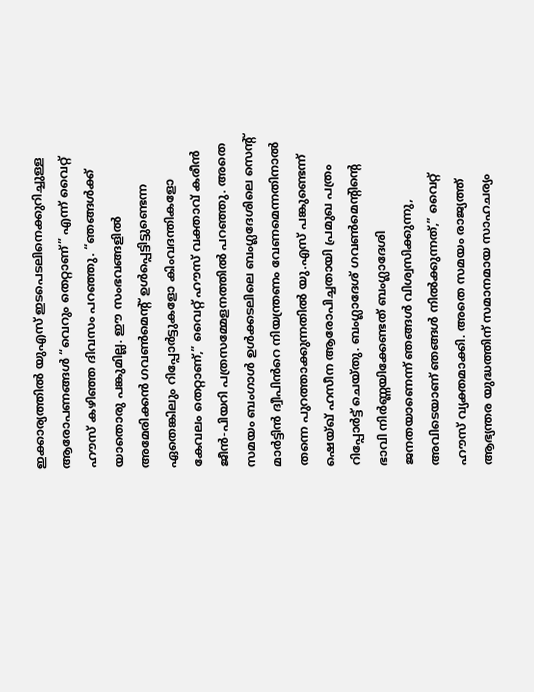ഇക്കാര്യത്തിൽ യുഎസ് ഇടപെടലിനെക്കുറിച്ചുള്ള ആരോപണങ്ങൾ “വെറും തെറ്റാണ്” എന്ന് വൈറ്റ് ഹൗസ് കഴിഞ്ഞ ദിവസം പറഞ്ഞു. “ഞങ്ങൾക്ക് യാതൊരു പങ്കുമില്ല. ഈ സംഭവങ്ങളിൽ അമേരിക്കൻ ഗവൺമെൻ്റ് ഉൾപ്പെട്ടിട്ടുണ്ടെന്ന ഏതെങ്കിലും റിപ്പോർട്ടുകളോ കിംവദന്തികളോ കേവലം തെറ്റാണ്,” വൈറ്റ് ഹൗസ് വക്താവ് കരീൻ ജീൻ-പിയറി പത്രസമ്മേളനത്തിൽ പറഞ്ഞു. അതെ സമയം ബംഗാൾ ഉൾക്കടലിലെ ബംഗ്ലദേശിലെ സെൻ്റ് മാർട്ടിൻ ദ്വീപിൻറെ നിയന്ത്രണം വേണമെന്നതിനാൽ തന്നെ പുറത്താക്കുന്നതിൽ യു.എസ് പങ്കുണ്ടെന്ന് ഷെയ്ഖ് ഹസീന ആരോപിച്ചതായി പ്രമുഖ പത്രം റിപ്പോർട്ട് ചെയ്‌തു. ബംഗ്ലാദേശ് ഗവൺമെൻ്റിൻ്റെ ഭാവി നിർണ്ണയിക്കേണ്ടത് ബംഗ്ലാദേശി ജനതയാണെന്ന് ഞങ്ങൾ വിശ്വസിക്കുന്നു, അവിടെയാണ് ഞങ്ങൾ നിൽക്കുന്നത്,” വൈറ്റ് ഹൗസ് വ്യക്തമാക്കി. അതെ സമയം രാജ്യത്ത് ആഭ്യന്തര യുദ്ധത്തിന് സമാനമായ സാഹചര്യം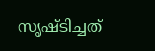സൃഷ്ടിച്ചത്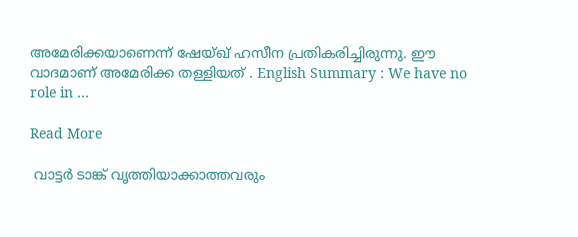അമേരിക്കയാണെന്ന് ഷേയ്ഖ് ഹസീന പ്രതികരിച്ചിരുന്നു. ഈ വാദമാണ് അമേരിക്ക തള്ളിയത് . English Summary : We have no role in …

Read More

 വാട്ടർ ടാങ്ക് വൃത്തിയാക്കാത്തവരും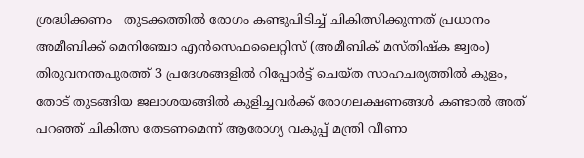ശ്രദ്ധിക്കണം   തുടക്കത്തിൽ രോഗം കണ്ടുപിടിച്ച് ചികിത്സിക്കുന്നത് പ്രധാനം അമീബിക്ക് മെനിഞ്ചോ എൻസെഫലൈറ്റിസ് (അമീബിക് മസ്തിഷ്‌ക ജ്വരം) തിരുവനന്തപുരത്ത് 3 പ്രദേശങ്ങളിൽ റിപ്പോർട്ട് ചെയ്ത സാഹചര്യത്തിൽ കുളം, തോട് തുടങ്ങിയ ജലാശയങ്ങിൽ കുളിച്ചവർക്ക് രോഗലക്ഷണങ്ങൾ കണ്ടാൽ അത് പറഞ്ഞ് ചികിത്സ തേടണമെന്ന് ആരോഗ്യ വകുപ്പ് മന്ത്രി വീണാ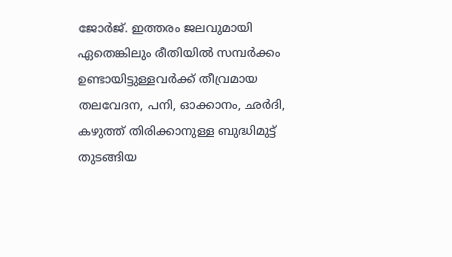ജോർജ്. ഇത്തരം ജലവുമായി ഏതെങ്കിലും രീതിയിൽ സമ്പർക്കം ഉണ്ടായിട്ടുള്ളവർക്ക് തീവ്രമായ തലവേദന, പനി, ഓക്കാനം, ഛർദി, കഴുത്ത് തിരിക്കാനുള്ള ബുദ്ധിമുട്ട് തുടങ്ങിയ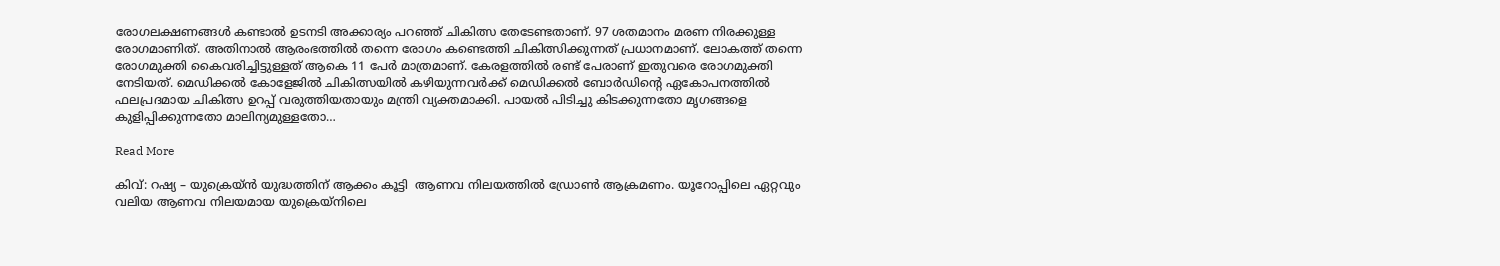രോഗലക്ഷണങ്ങൾ കണ്ടാൽ ഉടനടി അക്കാര്യം പറഞ്ഞ് ചികിത്സ തേടേണ്ടതാണ്. 97 ശതമാനം മരണ നിരക്കുള്ള രോഗമാണിത്. അതിനാൽ ആരംഭത്തിൽ തന്നെ രോഗം കണ്ടെത്തി ചികിത്സിക്കുന്നത് പ്രധാനമാണ്. ലോകത്ത് തന്നെ രോഗമുക്തി കൈവരിച്ചിട്ടുള്ളത് ആകെ 11 പേർ മാത്രമാണ്. കേരളത്തിൽ രണ്ട് പേരാണ് ഇതുവരെ രോഗമുക്തി നേടിയത്. മെഡിക്കൽ കോളേജിൽ ചികിത്സയിൽ കഴിയുന്നവർക്ക് മെഡിക്കൽ ബോർഡിന്റെ ഏകോപനത്തിൽ ഫലപ്രദമായ ചികിത്സ ഉറപ്പ് വരുത്തിയതായും മന്ത്രി വ്യക്തമാക്കി. പായൽ പിടിച്ചു കിടക്കുന്നതോ മൃഗങ്ങളെ കുളിപ്പിക്കുന്നതോ മാലിന്യമുള്ളതോ…

Read More

കിവ്: റഷ്യ – യുക്രെയ്ൻ യുദ്ധത്തിന് ആക്കം കൂട്ടി  ആണവ നിലയത്തിൽ ഡ്രോൺ ആക്രമണം. യൂറോപ്പിലെ ഏറ്റവും വലിയ ആണവ നിലയമായ യുക്രെയ്നിലെ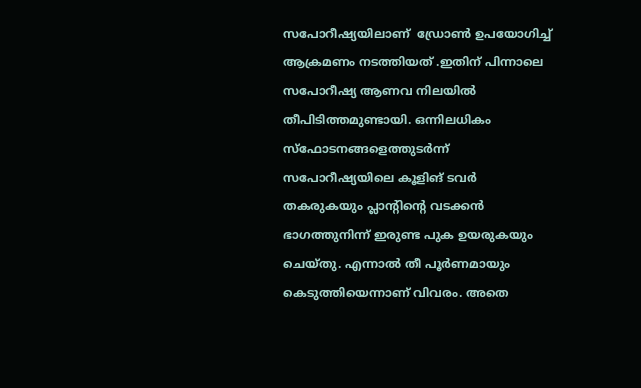സപോറീഷ്യയിലാണ്  ഡ്രോൺ ഉപയോഗിച്ച് ആക്രമണം നടത്തിയത് .ഇതിന് പിന്നാലെ സപോറീഷ്യ ആണവ നിലയിൽ തീപിടിത്തമുണ്ടായി. ഒന്നിലധികം സ്ഫോടനങ്ങളെത്തുടർന്ന് സപോറീഷ്യയിലെ കൂളിങ് ടവർ തകരുകയും പ്ലാന്‍റിന്‍റെ വടക്കൻ ഭാഗത്തുനിന്ന് ഇരുണ്ട പുക ഉയരുകയും ചെയ്തു. എന്നാൽ തീ പൂർണമായും കെടുത്തിയെന്നാണ് വിവരം. അതെ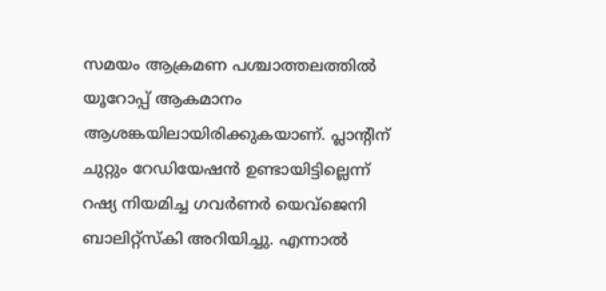സമയം ആക്രമണ പശ്ചാത്തലത്തിൽ യൂറോപ്പ് ആകമാനം ആശങ്കയിലായിരിക്കുകയാണ്. പ്ലാന്‍റിന് ചുറ്റും റേഡിയേഷൻ ഉണ്ടായിട്ടില്ലെന്ന് റഷ്യ നിയമിച്ച ഗവർണർ യെവ്ജെനി ബാലിറ്റ്സ്കി അറിയിച്ചു. എന്നാൽ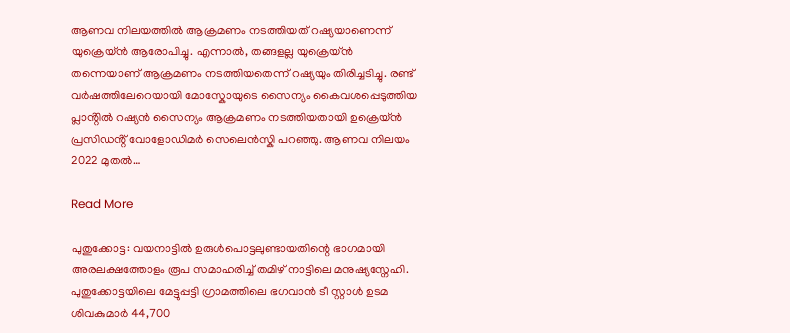ആണവ നിലയത്തിൽ ആക്രമണം നടത്തിയത് റഷ്യയാണെന്ന് യുക്രെയ്ൻ ആരോപിച്ചു. എന്നാൽ, തങ്ങളല്ല യുക്രെയ്ൻ തന്നെയാണ് ആക്രമണം നടത്തിയതെന്ന് റഷ്യയും തിരിച്ചടിച്ചു. രണ്ട് വർഷത്തിലേറെയായി മോസ്കോയുടെ സൈന്യം കൈവശപ്പെടുത്തിയ പ്ലാൻ്റിൽ റഷ്യൻ സൈന്യം ആക്രമണം നടത്തിയതായി ഉക്രെയ്ൻ പ്രസിഡൻ്റ് വോളോഡിമർ സെലെൻസ്കി പറഞ്ഞു. ആണവ നിലയം 2022 മുതൽ…

Read More

പുതുക്കോട്ട: വയനാട്ടിൽ ഉരുൾപൊട്ടലുണ്ടായതിന്റെ ഭാഗമായി അരലക്ഷത്തോളം രൂപ സമാഹരിച്ച് തമിഴ് നാട്ടിലെ മനുഷ്യസ്നേഹി. പുതുക്കോട്ടയിലെ മേട്ടുപ്പട്ടി ഗ്രാമത്തിലെ ഭഗവാൻ ടീ സ്റ്റാൾ ഉടമ ശിവകുമാർ 44,700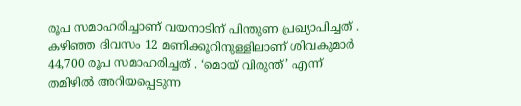രൂപ സമാഹരിച്ചാണ് വയനാടിന് പിന്തുണ പ്രഖ്യാപിച്ചത് . കഴിഞ്ഞ ദിവസം 12 മണിക്കൂറിനുള്ളിലാണ് ശിവകുമാർ 44,700 രൂപ സമാഹരിച്ചത് . ‘മൊയ് വിരുന്ത്’ എന്ന് തമിഴിൽ അറിയപ്പെടുന്ന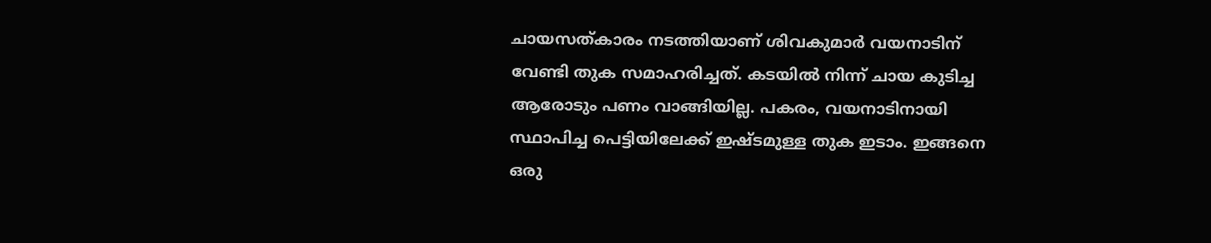ചായസത്കാരം നടത്തിയാണ് ശിവകുമാർ വയനാടിന് വേണ്ടി തുക സമാഹരിച്ചത്. കടയിൽ നിന്ന് ചായ കുടിച്ച ആരോടും പണം വാങ്ങിയില്ല. പകരം, വയനാടിനായി സ്ഥാപിച്ച പെട്ടിയിലേക്ക് ഇഷ്ടമുള്ള തുക ഇടാം. ഇങ്ങനെ ഒരു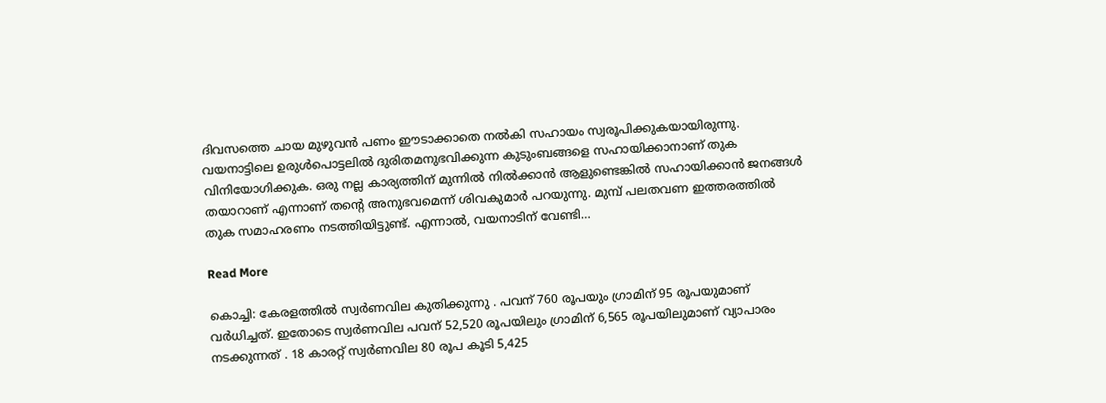ദിവസത്തെ ചായ മുഴുവൻ പണം ഈടാക്കാതെ നൽകി സഹായം സ്വരൂപിക്കുകയായിരുന്നു. വയനാട്ടിലെ ഉരുൾപൊട്ടലിൽ ദുരിതമനുഭവിക്കുന്ന കുടുംബങ്ങളെ സഹായിക്കാനാണ് തുക വിനിയോഗിക്കുക. ഒരു നല്ല കാര്യത്തിന് മുന്നിൽ നിൽക്കാൻ ആളുണ്ടെങ്കിൽ സഹായിക്കാൻ ജനങ്ങൾ തയാറാണ് എന്നാണ് തന്‍റെ അനുഭവമെന്ന് ശിവകുമാർ പറയുന്നു. മുമ്പ് പലതവണ ഇത്തരത്തിൽ തുക സമാഹരണം നടത്തിയിട്ടുണ്ട്. എന്നാൽ, വയനാടിന് വേണ്ടി…

Read More

കൊച്ചി: കേരളത്തിൽ സ്വർണവില കുതിക്കുന്നു . പവന് 760 രൂപയും ഗ്രാമിന് 95 രൂപയുമാണ് വർധിച്ചത്. ഇതോടെ സ്വർണവില പവന് 52,520 രൂപയിലും ഗ്രാമിന് 6,565 രൂപയിലുമാണ് വ്യാപാരം നടക്കുന്നത് . 18 കാരറ്റ് സ്വര്‍ണവില 80 രൂപ കൂടി 5,425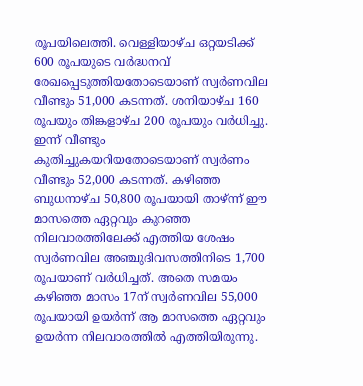രൂപയിലെത്തി. വെള്ളിയാഴ്ച ഒറ്റയടിക്ക് 600 രൂപയുടെ വർദ്ധനവ് രേഖപ്പെടുത്തിയതോടെയാണ് സ്വര്‍ണവില വീണ്ടും 51,000 കടന്നത്. ശനിയാഴ്ച 160 രൂപയും തിങ്കളാഴ്ച 200 രൂപയും വർധിച്ചു. ഇന്ന് വീണ്ടും കുതിച്ചുകയറിയതോടെയാണ് സ്വർണം വീണ്ടും 52,000 കടന്നത്. കഴിഞ്ഞ ബുധനാഴ്ച 50,800 രൂപയായി താഴ്ന്ന് ഈ മാസത്തെ ഏറ്റവും കുറഞ്ഞ നിലവാരത്തിലേക്ക് എത്തിയ ശേഷം സ്വര്‍ണവില അഞ്ചുദിവസത്തിനിടെ 1,700 രൂപയാണ് വര്‍ധിച്ചത്. അതെ സമയം കഴിഞ്ഞ മാസം 17ന് സ്വര്‍ണവില 55,000 രൂപയായി ഉയര്‍ന്ന് ആ മാസത്തെ ഏറ്റവും ഉയര്‍ന്ന നിലവാരത്തില്‍ എത്തിയിരുന്നു.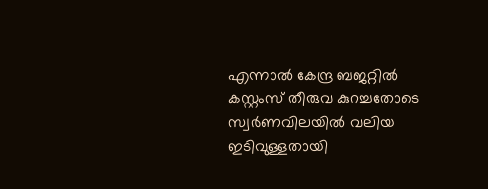എന്നാല്‍ കേന്ദ്ര ബജറ്റില്‍ കസ്റ്റംസ് തീരുവ കുറച്ചതോടെ സ്വര്‍ണവിലയില്‍ വലിയ ഇടിവുള്ളതായി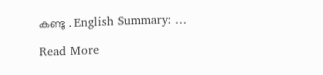കണ്ടു . English Summary: …

Read More